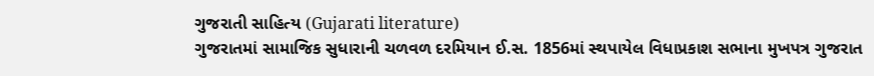ગુજરાતી સાહિત્ય (Gujarati literature)
ગુજરાતમાં સામાજિક સુધારાની ચળવળ દરમિયાન ઈ.સ. 1856માં સ્થપાયેલ વિધાપ્રકાશ સભાના મુખપત્ર ગુજરાત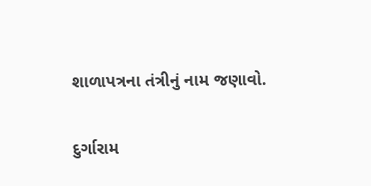શાળાપત્રના તંત્રીનું નામ જણાવો.

દુર્ગારામ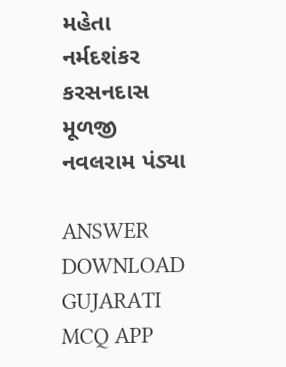મહેતા
નર્મદશંકર
કરસનદાસ મૂળજી
નવલરામ પંડ્યા

ANSWER DOWNLOAD GUJARATI MCQ APP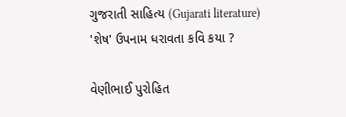ગુજરાતી સાહિત્ય (Gujarati literature)
'શેષ' ઉપનામ ધરાવતા કવિ કયા ?

વેણીભાઈ પુરોહિત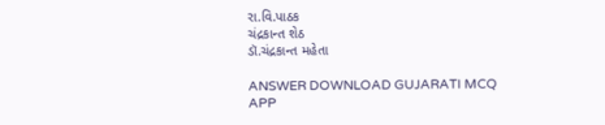રા.વિ.પાઠક
ચંદ્રકાન્ત શેઠ
ડૉ.ચંદ્રકાન્ત મહેતા

ANSWER DOWNLOAD GUJARATI MCQ APP